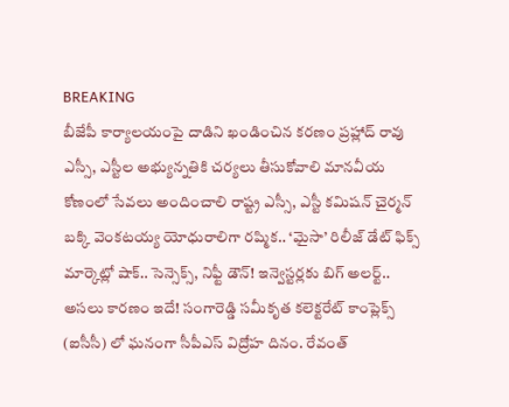BREAKING
బీజేపీ కార్యాలయంపై దాడిని ఖండించిన కరణం ప్రహ్లాద్ రావు ఎస్సీ, ఎస్టీల అభ్యున్నతికి చర్యలు తీసుకోవాలి మానవీయ కోణంలో సేవలు అందించాలి రాష్ట్ర ఎస్సీ, ఎస్టీ కమిషన్ చైర్మన్ బక్కి వెంకటయ్య యోధురాలిగా రష్మిక.. ‘మైసా’ రిలీజ్ డేట్ ఫిక్స్ మార్కెట్లో షాక్.. సెన్సెక్స్, నిఫ్టీ డౌన్! ఇన్వెస్టర్లకు బిగ్ అలర్ట్.. అసలు కారణం ఇదే! సంగారెడ్డి సమీకృత కలెక్టరేట్ కాంప్లెక్స్ (ఐసీసీ) లో ఘనంగా సీపీఎస్ విద్రోహ దినం. రేవంత్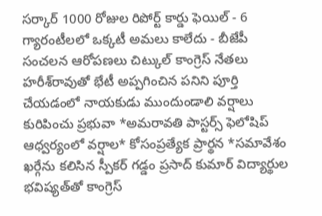సర్కార్ 1000 రోజుల రిపోర్ట్ కార్డు ఫెయిల్ - 6 గ్యారంటీలలో ఒక్కటీ అమలు కాలేదు - బీజేపీ సంచలన ఆరోపణలు చిట్కుల్ కాంగ్రెస్ నేతలు హరీశ్‌రావుతో భేటీ అప్పగించిన పనిని పూర్తి చేయడంలో నాయకుడు ముందుండాలి వర్షాలు కురిపించు ప్రభువా *అమరావతి పాస్టర్స్ ఫెలోషిప్ ఆధ్వర్యంలో వర్షాల* కోసంప్రత్యేక ప్రార్థన *సమావేశం ఖర్గేను కలిసిన స్పీకర్ గడ్డం ప్రసాద్ కుమార్ విద్యార్థుల భవిష్యత్‌తో కాంగ్రెస్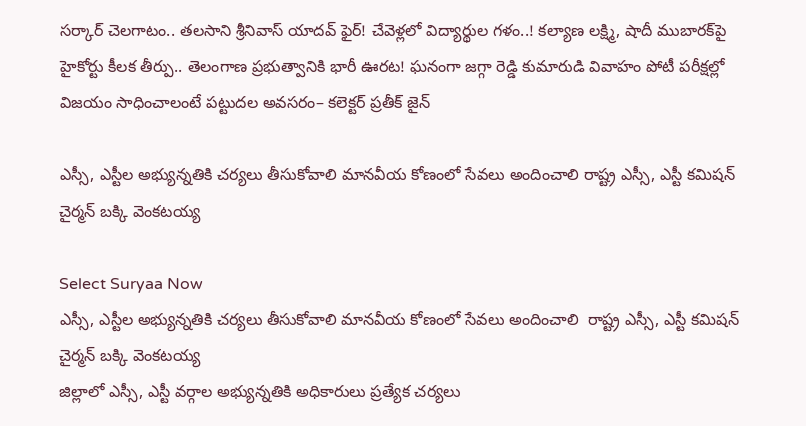సర్కార్ చెలగాటం.. తలసాని శ్రీనివాస్ యాదవ్ ఫైర్! చేవెళ్లలో విద్యార్థుల గళం..! కల్యాణ లక్ష్మి, షాదీ ముబారక్‌పై హైకోర్టు కీలక తీర్పు.. తెలంగాణ ప్రభుత్వానికి భారీ ఊరట! ఘనంగా జగ్గా రెడ్డి కుమారుడి వివాహం పోటీ పరీక్షల్లో విజయం సాధించాలంటే పట్టుదల అవసరం– కలెక్టర్ ప్రతీక్ జైన్

ఎస్సీ, ఎస్టీల అభ్యున్నతికి చర్యలు తీసుకోవాలి మానవీయ కోణంలో సేవలు అందించాలి రాష్ట్ర ఎస్సీ, ఎస్టీ కమిషన్ చైర్మన్ బక్కి వెంకటయ్య

Select Suryaa Now
ఎస్సీ, ఎస్టీల అభ్యున్నతికి చర్యలు తీసుకోవాలి మానవీయ కోణంలో సేవలు అందించాలి  రాష్ట్ర ఎస్సీ, ఎస్టీ కమిషన్ చైర్మన్ బక్కి వెంకటయ్య
జిల్లాలో ఎస్సీ, ఎస్టీ వర్గాల అభ్యున్నతికి అధికారులు ప్రత్యేక చర్యలు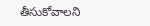తీసుకోవాలని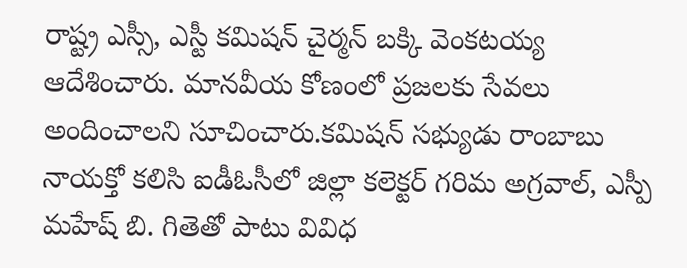రాష్ట్ర ఎస్సీ, ఎస్టీ కమిషన్ చైర్మన్ బక్కి వెంకటయ్య ఆదేశించారు. మానవీయ కోణంలో ప్రజలకు సేవలు అందించాలని సూచించారు.కమిషన్ సభ్యుడు రాంబాబు నాయక్తో కలిసి ఐడీఓసీలో జిల్లా కలెక్టర్ గరిమ అగ్రవాల్, ఎస్పీ మహేష్ బి. గితెతో పాటు వివిధ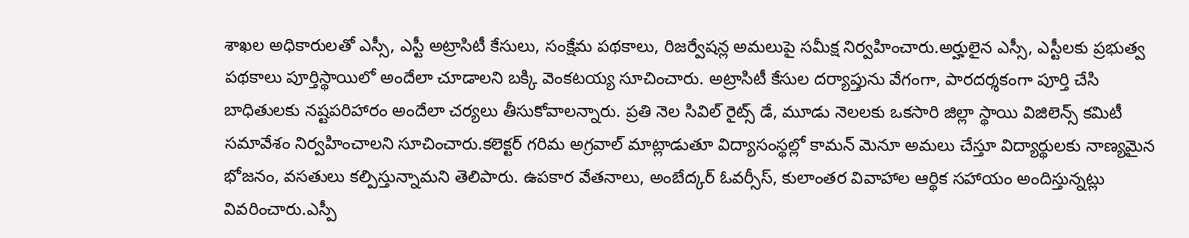శాఖల అధికారులతో ఎస్సీ, ఎస్టీ అట్రాసిటీ కేసులు, సంక్షేమ పథకాలు, రిజర్వేషన్ల అమలుపై సమీక్ష నిర్వహించారు.అర్హులైన ఎస్సీ, ఎస్టీలకు ప్రభుత్వ పథకాలు పూర్తిస్థాయిలో అందేలా చూడాలని బక్కి వెంకటయ్య సూచించారు. అట్రాసిటీ కేసుల దర్యాప్తును వేగంగా, పారదర్శకంగా పూర్తి చేసి బాధితులకు నష్టపరిహారం అందేలా చర్యలు తీసుకోవాలన్నారు. ప్రతి నెల సివిల్ రైట్స్ డే, మూడు నెలలకు ఒకసారి జిల్లా స్థాయి విజిలెన్స్ కమిటీ సమావేశం నిర్వహించాలని సూచించారు.కలెక్టర్ గరిమ అగ్రవాల్ మాట్లాడుతూ విద్యాసంస్థల్లో కామన్ మెనూ అమలు చేస్తూ విద్యార్థులకు నాణ్యమైన భోజనం, వసతులు కల్పిస్తున్నామని తెలిపారు. ఉపకార వేతనాలు, అంబేద్కర్ ఓవర్సీస్, కులాంతర వివాహాల ఆర్థిక సహాయం అందిస్తున్నట్లు వివరించారు.ఎస్పీ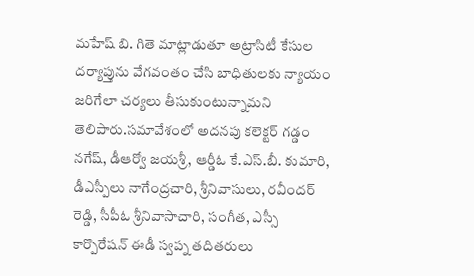మహేష్ బి. గితె మాట్లాడుతూ అట్రాసిటీ కేసుల దర్యాప్తును వేగవంతం చేసి బాధితులకు న్యాయం జరిగేలా చర్యలు తీసుకుంటున్నామని తెలిపారు.సమావేశంలో అదనపు కలెక్టర్ గడ్డం నగేష్, డీఆర్వో జయశ్రీ, ఆర్డీఓ కే.ఎస్.బీ. కుమారి, డీఎస్పీలు నాగేంద్రచారి, శ్రీనివాసులు, రవీందర్ రెడ్డి, సీపీఓ శ్రీనివాసాచారి, సంగీత, ఎస్సీ కార్పొరేషన్ ఈడీ స్వప్న తదితరులు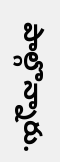పాల్గొన్నారు.